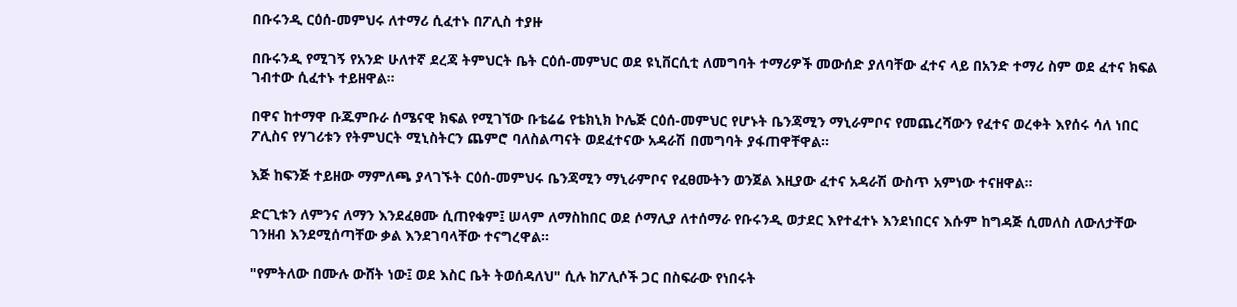በቡሩንዲ ርዕሰ-መምህሩ ለተማሪ ሲፈተኑ በፖሊስ ተያዙ

በቡሩንዲ የሚገኝ የአንድ ሁለተኛ ደረጃ ትምህርት ቤት ርዕሰ-መምህር ወደ ዩኒቨርሲቲ ለመግባት ተማሪዎች መውሰድ ያለባቸው ፈተና ላይ በአንድ ተማሪ ስም ወደ ፈተና ክፍል ገብተው ሲፈተኑ ተይዘዋል።

በዋና ከተማዋ ቡጁምቡራ ሰሜናዊ ክፍል የሚገኘው ቡቴሬሬ የቴክኒክ ኮሌጅ ርዕሰ-መምህር የሆኑት ቤንጃሚን ማኒራምቦና የመጨረሻውን የፈተና ወረቀት እየሰሩ ሳለ ነበር ፖሊስና የሃገሪቱን የትምህርት ሚኒስትርን ጨምሮ ባለስልጣናት ወደፈተናው አዳራሽ በመግባት ያፋጠዋቸዋል።

እጅ ከፍንጅ ተይዘው ማምለጫ ያላገኙት ርዕሰ-መምህሩ ቤንጃሚን ማኒራምቦና የፈፀሙትን ወንጀል እዚያው ፈተና አዳራሽ ውስጥ አምነው ተናዘዋል።

ድርጊቱን ለምንና ለማን እንደፈፀሙ ሲጠየቁም፤ ሠላም ለማስከበር ወደ ሶማሊያ ለተሰማራ የቡሩንዲ ወታደር እየተፈተኑ እንደነበርና እሱም ከግዳጅ ሲመለስ ለውለታቸው ገንዘብ እንደሚሰጣቸው ቃል እንደገባላቸው ተናግረዋል።

"የምትለው በሙሉ ውሸት ነው፤ ወደ እስር ቤት ትወሰዳለህ" ሲሉ ከፖሊሶች ጋር በስፍራው የነበሩት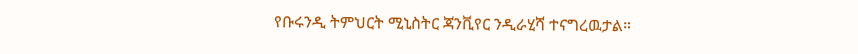የቡሩንዲ ትምህርት ሚኒስትር ጃንቪየር ንዲራሂሻ ተናግረዉታል።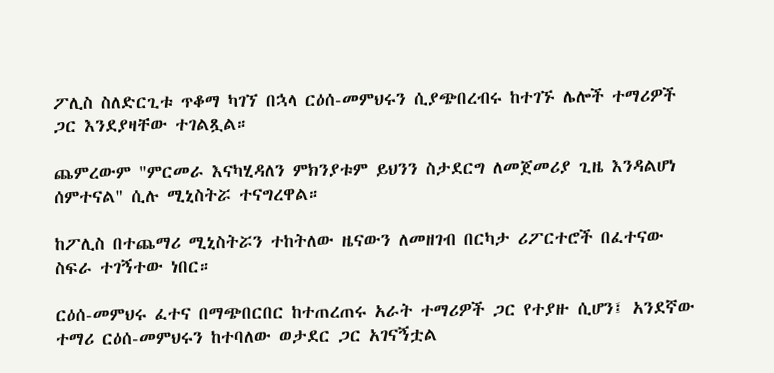ፖሊስ ስለድርጊቱ ጥቆማ ካገኘ በኋላ ርዕሰ-መምህሩን ሲያጭበረብሩ ከተገኙ ሌሎች ተማሪዎች ጋር እንደያዛቸው ተገልጿል።

ጨምረውም "ምርመራ እናካሂዳለን ምክንያቱም ይህንን ስታደርግ ለመጀመሪያ ጊዜ እንዳልሆነ ሰምተናል" ሲሉ ሚኒስትሯ ተናግረዋል።

ከፖሊስ በተጨማሪ ሚኒስትሯን ተከትለው ዜናውን ለመዘገብ በርካታ ሪፖርተሮች በፈተናው ስፍራ ተገኝተው ነበር።

ርዕሰ-መምህሩ ፈተና በማጭበርበር ከተጠረጠሩ አራት ተማሪዎች ጋር የተያዙ ሲሆን፤ አንደኛው ተማሪ ርዕሰ-መምህሩን ከተባለው ወታደር ጋር አገናኝቷል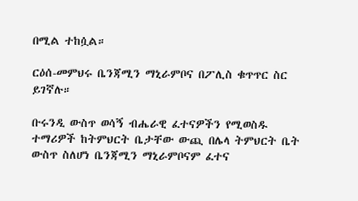በሚል ተከሷል።

ርዕሰ-መምህሩ ቤንጃሚን ማኒራምቦና በፖሊስ ቁጥጥር ስር ይገኛሉ።

ቡሩንዲ ውስጥ ወሳኝ ብሔራዊ ፈተናዎችን የሚወስዱ ተማሪዎች ከትምህርት ቤታቸው ውጪ በሌላ ትምህርት ቤት ውስጥ ስለሆነ ቤንጃሚን ማኒራምቦናም ፈተና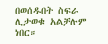በወሰዱበት ስፍራ ሊታወቁ አልቻሉም ነበር።